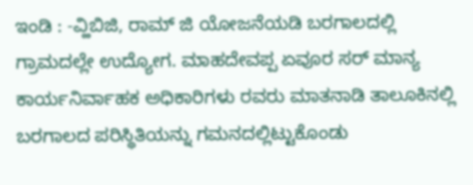ಇಂಡಿ : -ವ್ಹಿಬಿಜಿ, ರಾಮ್ ಜಿ ಯೋಜನೆಯಡಿ ಬರಗಾಲದಲ್ಲಿ ಗ್ರಾಮದಲ್ಲೇ ಉದ್ಯೋಗ. ಮಾಹದೇವಪ್ಪ ಏವೂರ ಸರ್ ಮಾನ್ಯ ಕಾರ್ಯನಿರ್ವಾಹಕ ಅಧಿಕಾರಿಗಳು ರವರು ಮಾತನಾಡಿ ತಾಲೂಕಿನಲ್ಲಿ ಬರಗಾಲದ ಪರಿಸ್ಥಿತಿಯನ್ನು ಗಮನದಲ್ಲಿಟ್ಟುಕೊಂಡು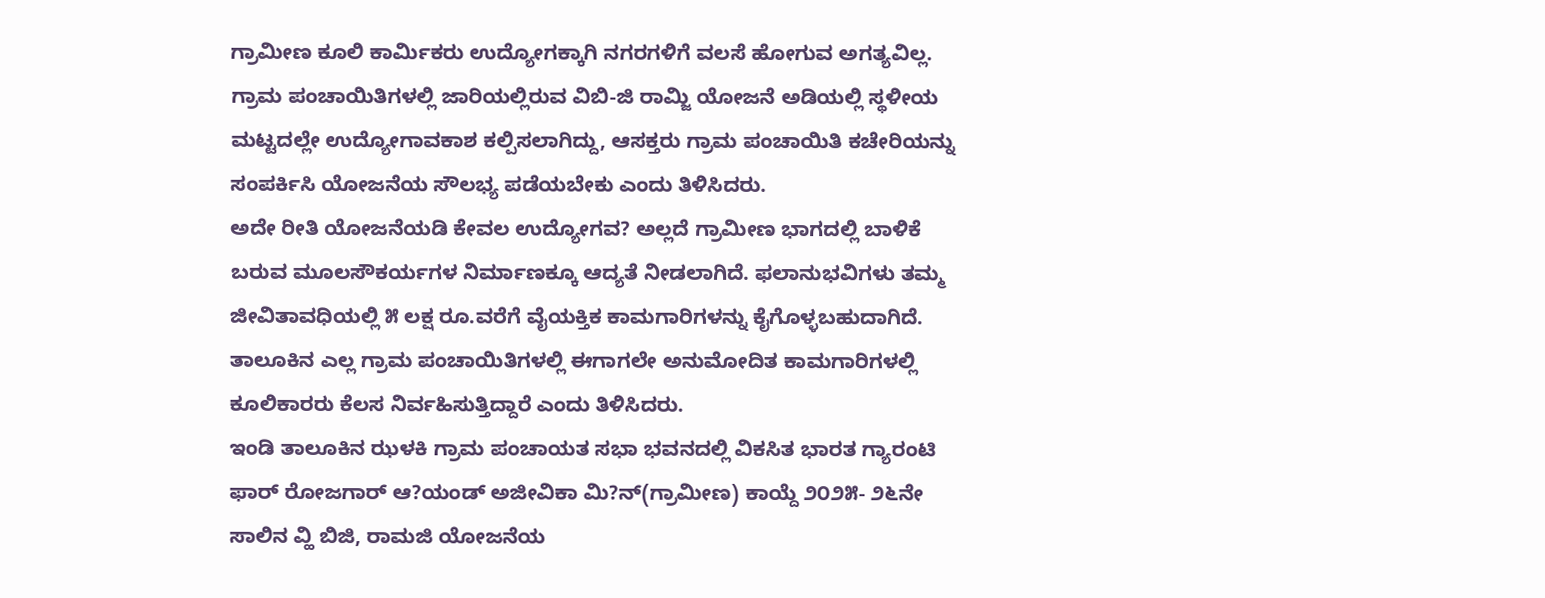ಗ್ರಾಮೀಣ ಕೂಲಿ ಕಾರ್ಮಿಕರು ಉದ್ಯೋಗಕ್ಕಾಗಿ ನಗರಗಳಿಗೆ ವಲಸೆ ಹೋಗುವ ಅಗತ್ಯವಿಲ್ಲ. ಗ್ರಾಮ ಪಂಚಾಯಿತಿಗಳಲ್ಲಿ ಜಾರಿಯಲ್ಲಿರುವ ವಿಬಿ-ಜಿ ರಾಮ್ಜಿ ಯೋಜನೆ ಅಡಿಯಲ್ಲಿ ಸ್ಥಳೀಯ ಮಟ್ಟದಲ್ಲೇ ಉದ್ಯೋಗಾವಕಾಶ ಕಲ್ಪಿಸಲಾಗಿದ್ದು, ಆಸಕ್ತರು ಗ್ರಾಮ ಪಂಚಾಯಿತಿ ಕಚೇರಿಯನ್ನು ಸಂಪರ್ಕಿಸಿ ಯೋಜನೆಯ ಸೌಲಭ್ಯ ಪಡೆಯಬೇಕು ಎಂದು ತಿಳಿಸಿದರು.
ಅದೇ ರೀತಿ ಯೋಜನೆಯಡಿ ಕೇವಲ ಉದ್ಯೋಗವ? ಅಲ್ಲದೆ ಗ್ರಾಮೀಣ ಭಾಗದಲ್ಲಿ ಬಾಳಿಕೆ ಬರುವ ಮೂಲಸೌಕರ್ಯಗಳ ನಿರ್ಮಾಣಕ್ಕೂ ಆದ್ಯತೆ ನೀಡಲಾಗಿದೆ. ಫಲಾನುಭವಿಗಳು ತಮ್ಮ ಜೀವಿತಾವಧಿಯಲ್ಲಿ ೫ ಲಕ್ಷ ರೂ.ವರೆಗೆ ವೈಯಕ್ತಿಕ ಕಾಮಗಾರಿಗಳನ್ನು ಕೈಗೊಳ್ಳಬಹುದಾಗಿದೆ. ತಾಲೂಕಿನ ಎಲ್ಲ ಗ್ರಾಮ ಪಂಚಾಯಿತಿಗಳಲ್ಲಿ ಈಗಾಗಲೇ ಅನುಮೋದಿತ ಕಾಮಗಾರಿಗಳಲ್ಲಿ ಕೂಲಿಕಾರರು ಕೆಲಸ ನಿರ್ವಹಿಸುತ್ತಿದ್ದಾರೆ ಎಂದು ತಿಳಿಸಿದರು.
ಇಂಡಿ ತಾಲೂಕಿನ ಝಳಕಿ ಗ್ರಾಮ ಪಂಚಾಯತ ಸಭಾ ಭವನದಲ್ಲಿ ವಿಕಸಿತ ಭಾರತ ಗ್ಯಾರಂಟಿ ಫಾರ್ ರೋಜಗಾರ್ ಆ?ಯಂಡ್ ಅಜೀವಿಕಾ ಮಿ?ನ್(ಗ್ರಾಮೀಣ) ಕಾಯ್ದೆ ೨೦೨೫- ೨೬ನೇ ಸಾಲಿನ ವ್ಹಿ ಬಿಜಿ, ರಾಮಜಿ ಯೋಜನೆಯ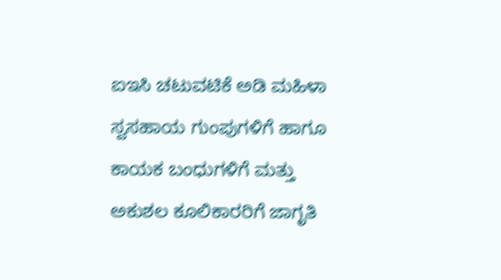ಐಇಸಿ ಚಟುವಟಿಕೆ ಅಡಿ ಮಹಿಳಾ ಸ್ವಸಹಾಯ ಗುಂಪುಗಳಿಗೆ ಹಾಗೂ ಕಾಯಕ ಬಂಧುಗಳಿಗೆ ಮತ್ತು ಅಕುಶಲ ಕೂಲಿಕಾರರಿಗೆ ಜಾಗೃತಿ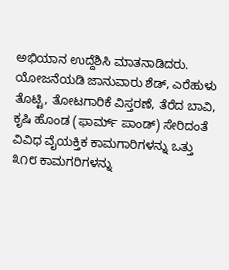ಅಭಿಯಾನ ಉದ್ದೆಶಿಸಿ ಮಾತನಾಡಿದರು.
ಯೋಜನೆಯಡಿ ಜಾನುವಾರು ಶೆಡ್, ಎರೆಹುಳು ತೊಟ್ಟಿ, ತೋಟಗಾರಿಕೆ ವಿಸ್ತರಣೆ, ತೆರೆದ ಬಾವಿ, ಕೃಷಿ ಹೊಂಡ (ಫಾರ್ಮ್ ಪಾಂಡ್) ಸೇರಿದಂತೆ ವಿವಿಧ ವೈಯಕ್ತಿಕ ಕಾಮಗಾರಿಗಳನ್ನು ಒತ್ತು ೩೧೮ ಕಾಮಗರಿಗಳನ್ನು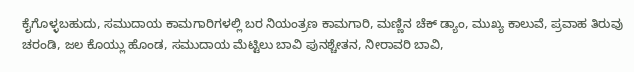ಕೈಗೊಳ್ಳಬಹುದು, ಸಮುದಾಯ ಕಾಮಗಾರಿಗಳಲ್ಲಿ ಬರ ನಿಯಂತ್ರಣ ಕಾಮಗಾರಿ, ಮಣ್ಣಿನ ಚೆಕ್ ಡ್ಯಾಂ, ಮುಖ್ಯ ಕಾಲುವೆ, ಪ್ರವಾಹ ತಿರುವು ಚರಂಡಿ, ಜಲ ಕೊಯ್ಲು ಹೊಂಡ, ಸಮುದಾಯ ಮೆಟ್ಟಿಲು ಬಾವಿ ಪುನಶ್ಚೇತನ, ನೀರಾವರಿ ಬಾವಿ,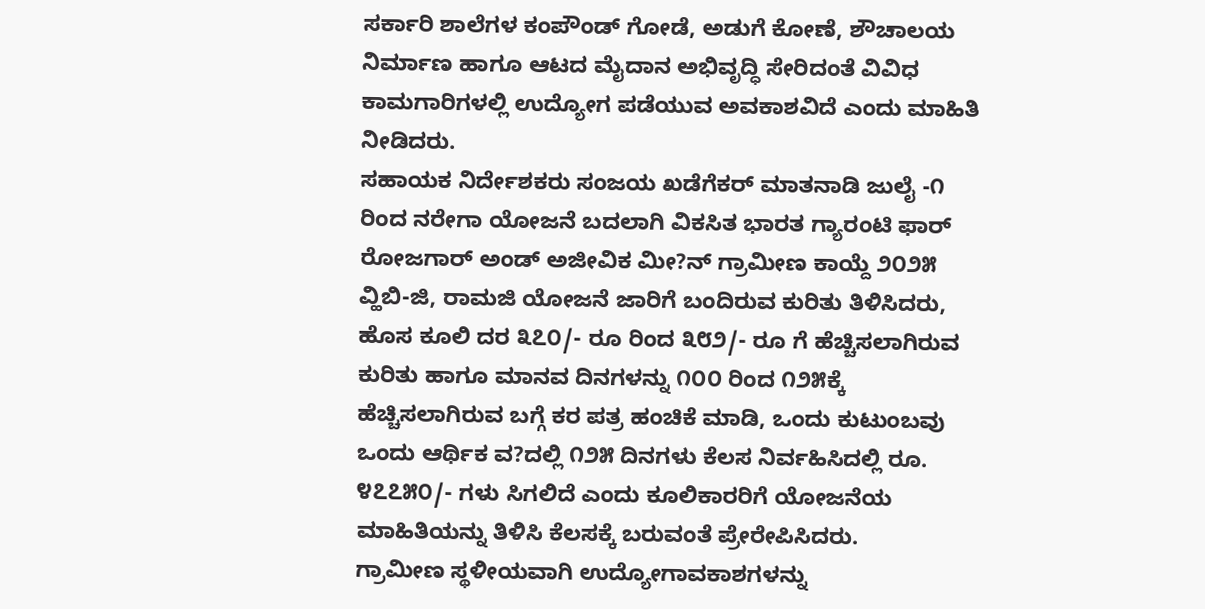ಸರ್ಕಾರಿ ಶಾಲೆಗಳ ಕಂಪೌಂಡ್ ಗೋಡೆ, ಅಡುಗೆ ಕೋಣೆ, ಶೌಚಾಲಯ ನಿರ್ಮಾಣ ಹಾಗೂ ಆಟದ ಮೈದಾನ ಅಭಿವೃದ್ಧಿ ಸೇರಿದಂತೆ ವಿವಿಧ ಕಾಮಗಾರಿಗಳಲ್ಲಿ ಉದ್ಯೋಗ ಪಡೆಯುವ ಅವಕಾಶವಿದೆ ಎಂದು ಮಾಹಿತಿ ನೀಡಿದರು.
ಸಹಾಯಕ ನಿರ್ದೇಶಕರು ಸಂಜಯ ಖಡೆಗೆಕರ್ ಮಾತನಾಡಿ ಜುಲೈ -೧ ರಿಂದ ನರೇಗಾ ಯೋಜನೆ ಬದಲಾಗಿ ವಿಕಸಿತ ಭಾರತ ಗ್ಯಾರಂಟಿ ಫಾರ್ ರೋಜಗಾರ್ ಅಂಡ್ ಅಜೀವಿಕ ಮೀ?ನ್ ಗ್ರಾಮೀಣ ಕಾಯ್ದೆ ೨೦೨೫ ವ್ಹಿಬಿ-ಜಿ, ರಾಮಜಿ ಯೋಜನೆ ಜಾರಿಗೆ ಬಂದಿರುವ ಕುರಿತು ತಿಳಿಸಿದರು, ಹೊಸ ಕೂಲಿ ದರ ೩೭೦/- ರೂ ರಿಂದ ೩೮೨/- ರೂ ಗೆ ಹೆಚ್ಚಿಸಲಾಗಿರುವ ಕುರಿತು ಹಾಗೂ ಮಾನವ ದಿನಗಳನ್ನು ೧೦೦ ರಿಂದ ೧೨೫ಕ್ಕೆ ಹೆಚ್ಚಿಸಲಾಗಿರುವ ಬಗ್ಗೆ ಕರ ಪತ್ರ ಹಂಚಿಕೆ ಮಾಡಿ, ಒಂದು ಕುಟುಂಬವು ಒಂದು ಆರ್ಥಿಕ ವ?ದಲ್ಲಿ ೧೨೫ ದಿನಗಳು ಕೆಲಸ ನಿರ್ವಹಿಸಿದಲ್ಲಿ ರೂ. ೪೭೭೫೦/- ಗಳು ಸಿಗಲಿದೆ ಎಂದು ಕೂಲಿಕಾರರಿಗೆ ಯೋಜನೆಯ ಮಾಹಿತಿಯನ್ನು ತಿಳಿಸಿ ಕೆಲಸಕ್ಕೆ ಬರುವಂತೆ ಪ್ರೇರೇಪಿಸಿದರು.
ಗ್ರಾಮೀಣ ಸ್ಥಳೀಯವಾಗಿ ಉದ್ಯೋಗಾವಕಾಶಗಳನ್ನು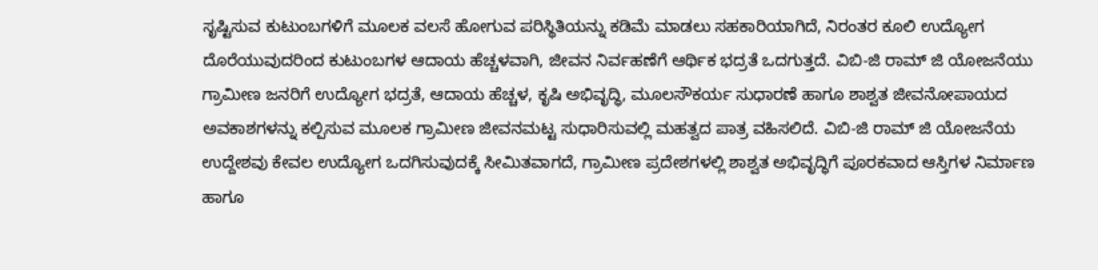ಸೃಷ್ಟಿಸುವ ಕುಟುಂಬಗಳಿಗೆ ಮೂಲಕ ವಲಸೆ ಹೋಗುವ ಪರಿಸ್ಥಿತಿಯನ್ನು ಕಡಿಮೆ ಮಾಡಲು ಸಹಕಾರಿಯಾಗಿದೆ, ನಿರಂತರ ಕೂಲಿ ಉದ್ಯೋಗ ದೊರೆಯುವುದರಿಂದ ಕುಟುಂಬಗಳ ಆದಾಯ ಹೆಚ್ಚಳವಾಗಿ, ಜೀವನ ನಿರ್ವಹಣೆಗೆ ಆರ್ಥಿಕ ಭದ್ರತೆ ಒದಗುತ್ತದೆ. ವಿಬಿ-ಜಿ ರಾಮ್ ಜಿ ಯೋಜನೆಯು ಗ್ರಾಮೀಣ ಜನರಿಗೆ ಉದ್ಯೋಗ ಭದ್ರತೆ, ಆದಾಯ ಹೆಚ್ಚಳ, ಕೃಷಿ ಅಭಿವೃದ್ಧಿ, ಮೂಲಸೌಕರ್ಯ ಸುಧಾರಣೆ ಹಾಗೂ ಶಾಶ್ವತ ಜೀವನೋಪಾಯದ ಅವಕಾಶಗಳನ್ನು ಕಲ್ಪಿಸುವ ಮೂಲಕ ಗ್ರಾಮೀಣ ಜೀವನಮಟ್ಟ ಸುಧಾರಿಸುವಲ್ಲಿ ಮಹತ್ವದ ಪಾತ್ರ ವಹಿಸಲಿದೆ. ವಿಬಿ-ಜಿ ರಾಮ್ ಜಿ ಯೋಜನೆಯ ಉದ್ದೇಶವು ಕೇವಲ ಉದ್ಯೋಗ ಒದಗಿಸುವುದಕ್ಕೆ ಸೀಮಿತವಾಗದೆ, ಗ್ರಾಮೀಣ ಪ್ರದೇಶಗಳಲ್ಲಿ ಶಾಶ್ವತ ಅಭಿವೃದ್ಧಿಗೆ ಪೂರಕವಾದ ಆಸ್ತಿಗಳ ನಿರ್ಮಾಣ ಹಾಗೂ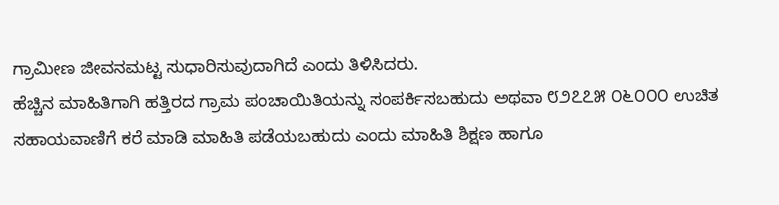ಗ್ರಾಮೀಣ ಜೀವನಮಟ್ಟ ಸುಧಾರಿಸುವುದಾಗಿದೆ ಎಂದು ತಿಳಿಸಿದರು.
ಹೆಚ್ಚಿನ ಮಾಹಿತಿಗಾಗಿ ಹತ್ತಿರದ ಗ್ರಾಮ ಪಂಚಾಯಿತಿಯನ್ನು ಸಂಪರ್ಕಿಸಬಹುದು ಅಥವಾ ೮೨೭೭೫ ೦೬೦೦೦ ಉಚಿತ ಸಹಾಯವಾಣಿಗೆ ಕರೆ ಮಾಡಿ ಮಾಹಿತಿ ಪಡೆಯಬಹುದು ಎಂದು ಮಾಹಿತಿ ಶಿಕ್ಷಣ ಹಾಗೂ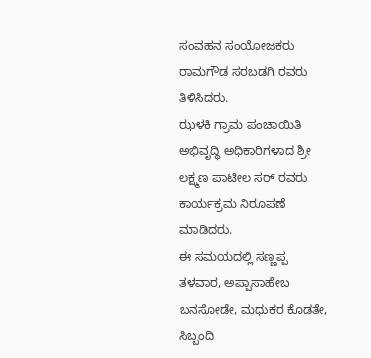ಸಂವಹನ ಸಂಯೋಜಕರು ರಾಮಗೌಡ ಸರಬಡಗಿ ರವರು ತಿಳಿಸಿದರು.
ಝಳಕಿ ಗ್ರಾಮ ಪಂಚಾಯಿತಿ ಅಭಿವೃದ್ಧಿ ಅಧಿಕಾರಿಗಳಾದ ಶ್ರೀ ಲಕ್ಷ್ಮಣ ಪಾಟೀಲ ಸರ್ ರವರು ಕಾರ್ಯಕ್ರಮ ನಿರೂಪಣೆ ಮಾಡಿದರು.
ಈ ಸಮಯದಲ್ಲಿ ಸಣ್ಣಪ್ಪ ತಳವಾರ, ಅಪ್ಪಾಸಾಹೇಬ ಬನಸೋಡೇ, ಮಧುಕರ ಕೊಡತೇ, ಸಿಬ್ಬಂದಿ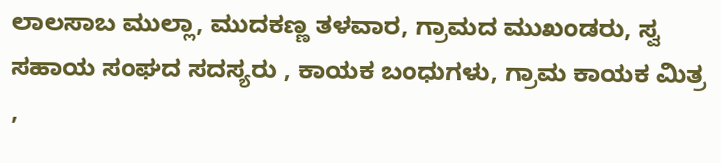ಲಾಲಸಾಬ ಮುಲ್ಲಾ, ಮುದಕಣ್ಣ ತಳವಾರ, ಗ್ರಾಮದ ಮುಖಂಡರು, ಸ್ವ ಸಹಾಯ ಸಂಘದ ಸದಸ್ಯರು , ಕಾಯಕ ಬಂಧುಗಳು, ಗ್ರಾಮ ಕಾಯಕ ಮಿತ್ರ ,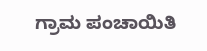ಗ್ರಾಮ ಪಂಚಾಯಿತಿ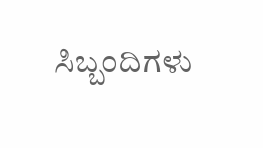ಸಿಬ್ಬಂದಿಗಳು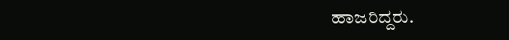ಹಾಜರಿದ್ದರು.